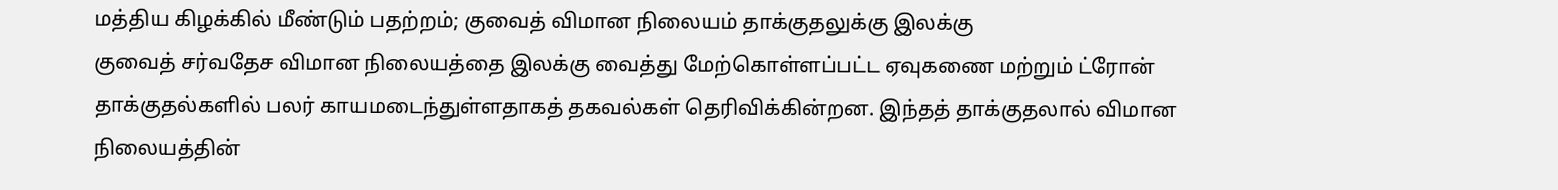மத்திய கிழக்கில் மீண்டும் பதற்றம்; குவைத் விமான நிலையம் தாக்குதலுக்கு இலக்கு
குவைத் சர்வதேச விமான நிலையத்தை இலக்கு வைத்து மேற்கொள்ளப்பட்ட ஏவுகணை மற்றும் ட்ரோன் தாக்குதல்களில் பலர் காயமடைந்துள்ளதாகத் தகவல்கள் தெரிவிக்கின்றன. இந்தத் தாக்குதலால் விமான நிலையத்தின்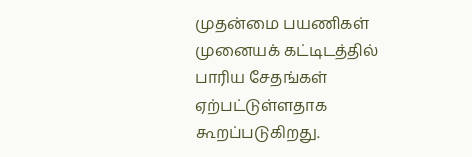முதன்மை பயணிகள் முனையக் கட்டிடத்தில் பாரிய சேதங்கள் ஏற்பட்டுள்ளதாக கூறப்படுகிறது.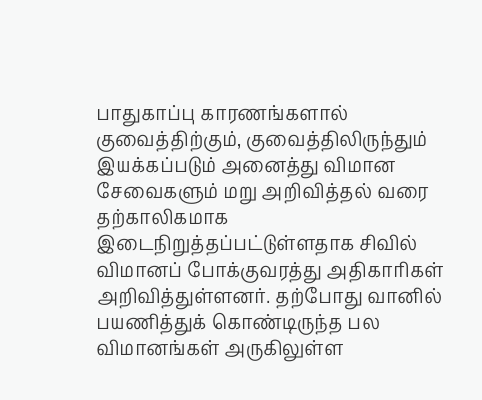பாதுகாப்பு காரணங்களால் குவைத்திற்கும், குவைத்திலிருந்தும் இயக்கப்படும் அனைத்து விமான சேவைகளும் மறு அறிவித்தல் வரை தற்காலிகமாக இடைநிறுத்தப்பட்டுள்ளதாக சிவில் விமானப் போக்குவரத்து அதிகாரிகள் அறிவித்துள்ளனர். தற்போது வானில் பயணித்துக் கொண்டிருந்த பல விமானங்கள் அருகிலுள்ள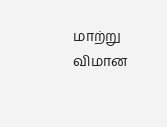மாற்று விமான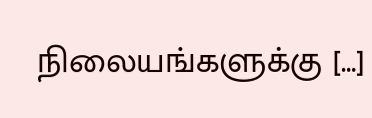நிலையங்களுக்கு […]